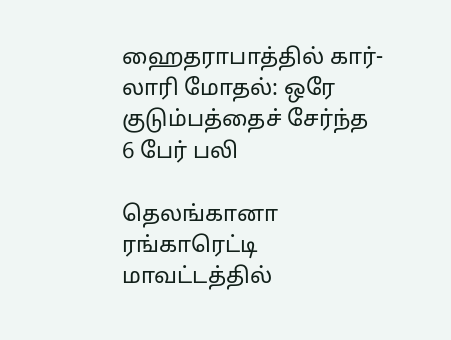ஹைதராபாத்தில் கார்-லாரி மோதல்: ஒரே குடும்பத்தைச் சேர்ந்த 6 பேர் பலி

தெலங்கானா ரங்காரெட்டி மாவட்டத்தில்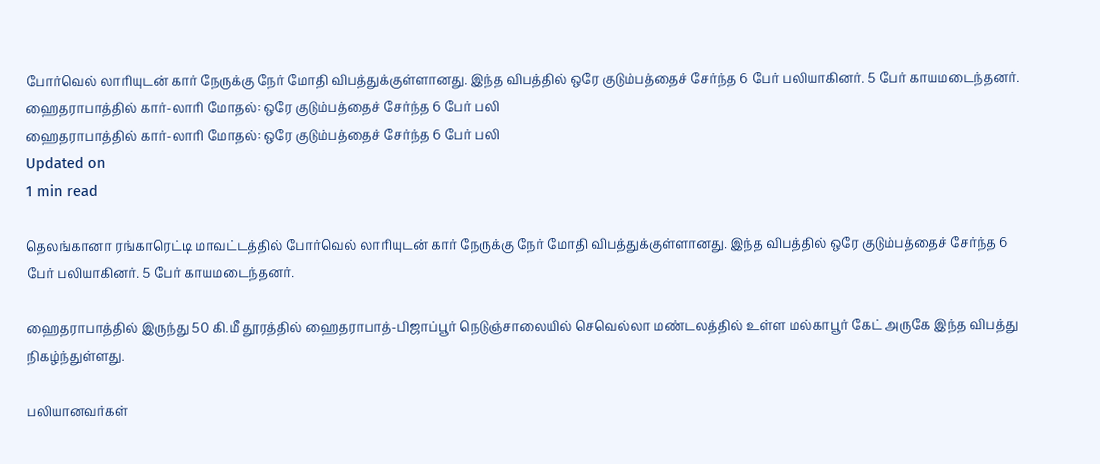போர்வெல் லாரியுடன் கார் நேருக்கு நேர் மோதி விபத்துக்குள்ளானது. இந்த விபத்தில் ஒரே குடும்பத்தைச் சேர்ந்த 6 பேர் பலியாகினர். 5 பேர் காயமடைந்தனர்.
ஹைதராபாத்தில் கார்-லாரி மோதல்: ஒரே குடும்பத்தைச் சேர்ந்த 6 பேர் பலி
ஹைதராபாத்தில் கார்-லாரி மோதல்: ஒரே குடும்பத்தைச் சேர்ந்த 6 பேர் பலி
Updated on
1 min read

தெலங்கானா ரங்காரெட்டி மாவட்டத்தில் போர்வெல் லாரியுடன் கார் நேருக்கு நேர் மோதி விபத்துக்குள்ளானது. இந்த விபத்தில் ஒரே குடும்பத்தைச் சேர்ந்த 6 பேர் பலியாகினர். 5 பேர் காயமடைந்தனர்.

ஹைதராபாத்தில் இருந்து 50 கி.மீ தூரத்தில் ஹைதராபாத்-பிஜாப்பூர் நெடுஞ்சாலையில் செவெல்லா மண்டலத்தில் உள்ள மல்காபூர் கேட் அருகே இந்த விபத்து நிகழ்ந்துள்ளது.

பலியானவர்கள்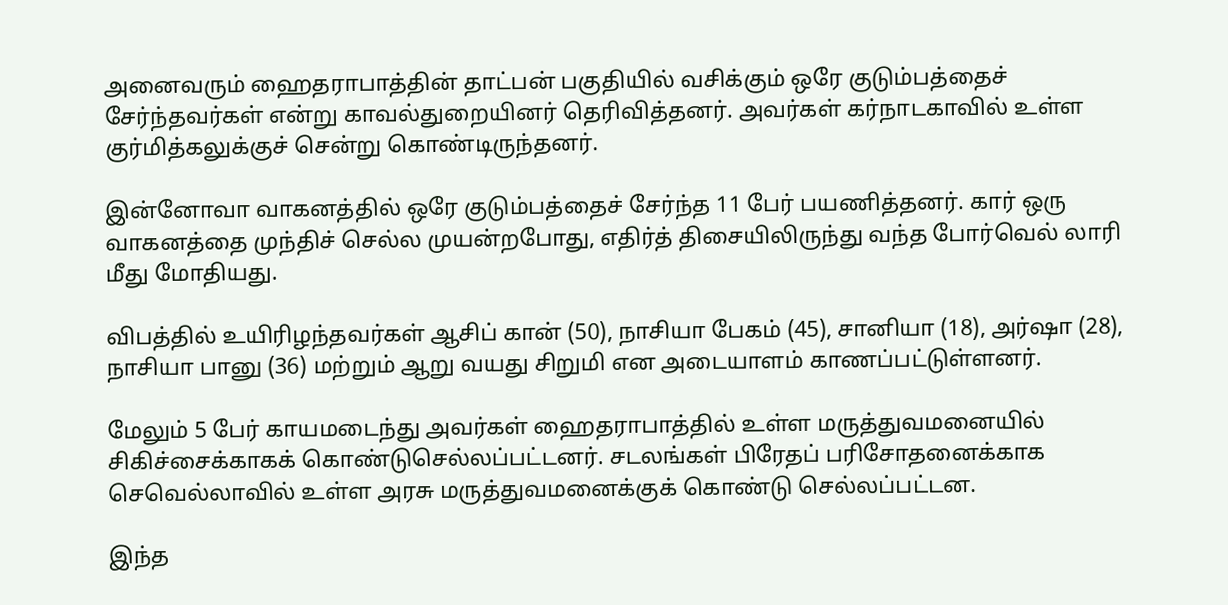அனைவரும் ஹைதராபாத்தின் தாட்பன் பகுதியில் வசிக்கும் ஒரே குடும்பத்தைச் சேர்ந்தவர்கள் என்று காவல்துறையினர் தெரிவித்தனர். அவர்கள் கர்நாடகாவில் உள்ள குர்மித்கலுக்குச் சென்று கொண்டிருந்தனர்.

இன்னோவா வாகனத்தில் ஒரே குடும்பத்தைச் சேர்ந்த 11 பேர் பயணித்தனர். கார் ஒரு வாகனத்தை முந்திச் செல்ல முயன்றபோது, எதிர்த் திசையிலிருந்து வந்த போர்வெல் லாரி மீது மோதியது.

விபத்தில் உயிரிழந்தவர்கள் ஆசிப் கான் (50), நாசியா பேகம் (45), சானியா (18), அர்ஷா (28), நாசியா பானு (36) மற்றும் ஆறு வயது சிறுமி என அடையாளம் காணப்பட்டுள்ளனர்.

மேலும் 5 பேர் காயமடைந்து அவர்கள் ஹைதராபாத்தில் உள்ள மருத்துவமனையில் சிகிச்சைக்காகக் கொண்டுசெல்லப்பட்டனர். சடலங்கள் பிரேதப் பரிசோதனைக்காக செவெல்லாவில் உள்ள அரசு மருத்துவமனைக்குக் கொண்டு செல்லப்பட்டன.

இந்த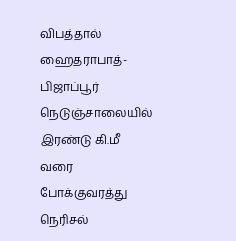விபத்தால் ஹைதராபாத்-பிஜாப்பூர் நெடுஞ்சாலையில் இரண்டு கி.மீ  வரை போக்குவரத்து நெரிசல்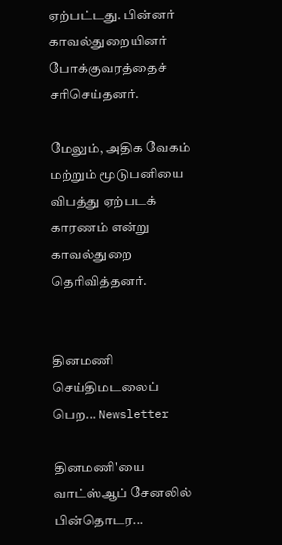ஏற்பட்டது. பின்னர் காவல்துறையினர் போக்குவரத்தைச் சரிசெய்தனர்.

மேலும், அதிக வேகம் மற்றும் மூடுபனியை விபத்து ஏற்படக் காரணம் என்று காவல்துறை தெரிவித்தனர்.


தினமணி செய்திமடலைப் பெற... Newsletter

தினமணி'யை வாட்ஸ்ஆப் சேனலில் பின்தொடர...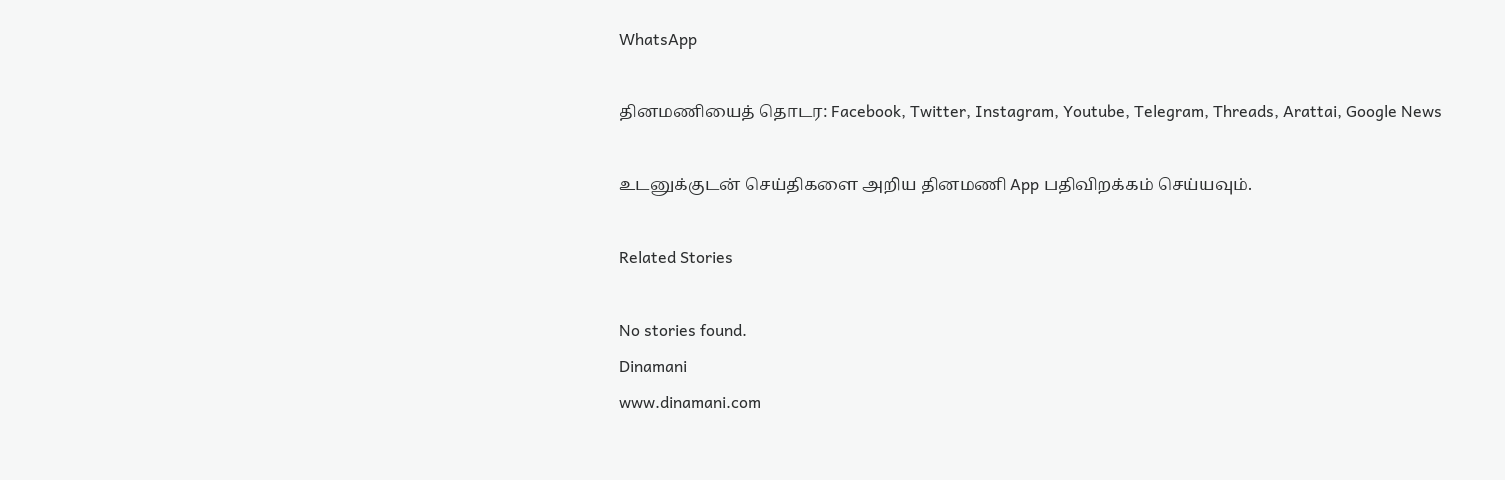WhatsApp

தினமணியைத் தொடர: Facebook, Twitter, Instagram, Youtube, Telegram, Threads, Arattai, Google News

உடனுக்குடன் செய்திகளை அறிய தினமணி App பதிவிறக்கம் செய்யவும்.

Related Stories

No stories found.
Dinamani
www.dinamani.com